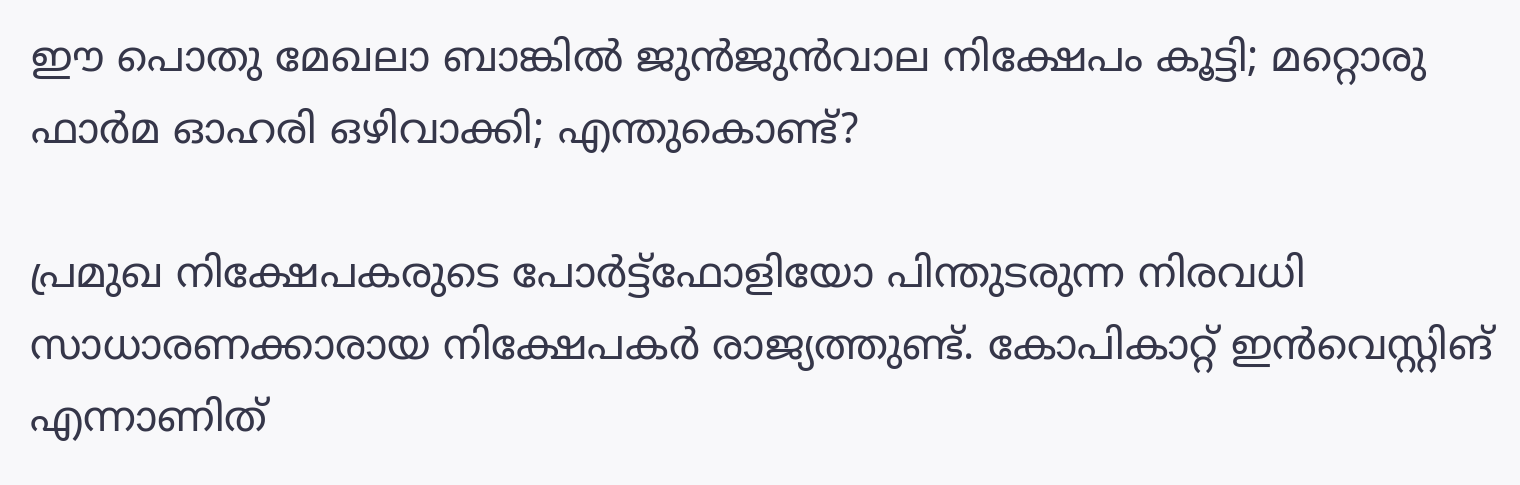ഈ പൊതു മേഖലാ ബാങ്കില്‍ ജുന്‍ജുന്‍വാല നിക്ഷേപം കൂട്ടി; മറ്റൊരു ഫാര്‍മ ഓഹരി ഒഴിവാക്കി; എന്തുകൊണ്ട്?

പ്രമുഖ നിക്ഷേപകരുടെ പോര്‍ട്ട്‌ഫോളിയോ പിന്തുടരുന്ന നിരവധി സാധാരണക്കാരായ നിക്ഷേപകര്‍ രാജ്യത്തുണ്ട്. കോപികാറ്റ് ഇന്‍വെസ്റ്റിങ് എന്നാണിത്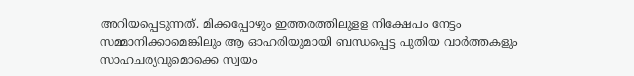അറിയപ്പെടുന്നത്. മിക്കപ്പോഴും ഇത്തരത്തിലുളള നിക്ഷേപം നേട്ടം സമ്മാനിക്കാമെങ്കിലും ആ ഓഹരിയുമായി ബന്ധപ്പെട്ട പുതിയ വാര്‍ത്തകളും സാഹചര്യവുമൊക്കെ സ്വയം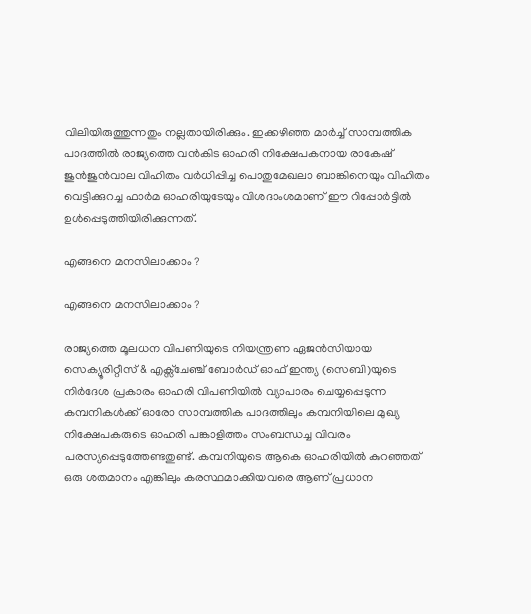വിലിയിരുത്തുന്നതും നല്ലതായിരിക്കും. ഇക്കഴിഞ്ഞ മാര്‍ച്ച് സാമ്പത്തിക പാദത്തില്‍ രാജ്യത്തെ വന്‍കിട ഓഹരി നിക്ഷേപകനായ രാകേഷ് ജുന്‍ജുന്‍വാല വിഹിതം വര്‍ധിപ്പിച്ച പൊതുമേഖലാ ബാങ്കിനെയും വിഹിതം വെട്ടിക്കുറച്ച ഫാര്‍മ ഓഹരിയുടേയും വിശദാംശമാണ് ഈ റിപ്പോര്‍ട്ടില്‍ ഉള്‍പ്പെടുത്തിയിരിക്കുന്നത്.

എങ്ങനെ മനസിലാക്കാം ?

എങ്ങനെ മനസിലാക്കാം ?

രാജ്യത്തെ മൂലധന വിപണിയുടെ നിയന്ത്രണ ഏജന്‍സിയായ സെക്യൂരിറ്റീസ് & എക്സ്ചേഞ്ച് ബോര്‍ഡ് ഓഫ് ഇന്ത്യ (സെബി)യുടെ നിര്‍ദേശ പ്രകാരം ഓഹരി വിപണിയില്‍ വ്യാപാരം ചെയ്യപ്പെടുന്ന കമ്പനികള്‍ക്ക് ഓരോ സാമ്പത്തിക പാദത്തിലും കമ്പനിയിലെ മുഖ്യ നിക്ഷേപകരുടെ ഓഹരി പങ്കാളിത്തം സംബന്ധച്ച വിവരം പരസ്യപ്പെടുത്തേണ്ടതുണ്ട്. കമ്പനിയുടെ ആകെ ഓഹരിയില്‍ കുറഞ്ഞത് ഒരു ശതമാനം എങ്കിലും കരസ്ഥമാക്കിയവരെ ആണ് പ്രധാന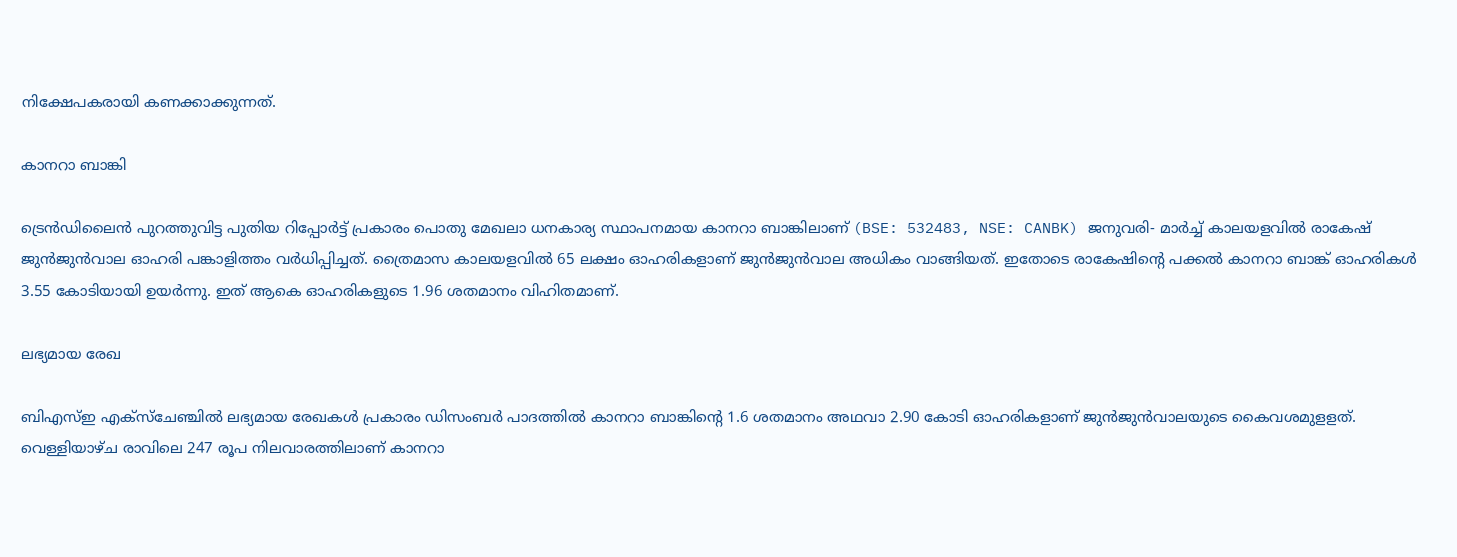നിക്ഷേപകരായി കണക്കാക്കുന്നത്.

കാനറാ ബാങ്കി

ട്രെന്‍ഡിലൈന്‍ പുറത്തുവിട്ട പുതിയ റിപ്പോര്‍ട്ട് പ്രകാരം പൊതു മേഖലാ ധനകാര്യ സ്ഥാപനമായ കാനറാ ബാങ്കിലാണ് (BSE: 532483, NSE: CANBK) ജനുവരി- മാര്‍ച്ച് കാലയളവില്‍ രാകേഷ് ജുന്‍ജുന്‍വാല ഓഹരി പങ്കാളിത്തം വര്‍ധിപ്പിച്ചത്. ത്രൈമാസ കാലയളവില്‍ 65 ലക്ഷം ഓഹരികളാണ് ജുന്‍ജുന്‍വാല അധികം വാങ്ങിയത്. ഇതോടെ രാകേഷിന്റെ പക്കല്‍ കാനറാ ബാങ്ക് ഓഹരികള്‍ 3.55 കോടിയായി ഉയര്‍ന്നു. ഇത് ആകെ ഓഹരികളുടെ 1.96 ശതമാനം വിഹിതമാണ്.

ലഭ്യമായ രേഖ

ബിഎസ്ഇ എക്‌സ്‌ചേഞ്ചില്‍ ലഭ്യമായ രേഖകള്‍ പ്രകാരം ഡിസംബര്‍ പാദത്തില്‍ കാനറാ ബാങ്കിന്റെ 1.6 ശതമാനം അഥവാ 2.90 കോടി ഓഹരികളാണ് ജുന്‍ജുന്‍വാലയുടെ കൈവശമുളളത്. വെള്ളിയാഴ്ച രാവിലെ 247 രൂപ നിലവാരത്തിലാണ് കാനറാ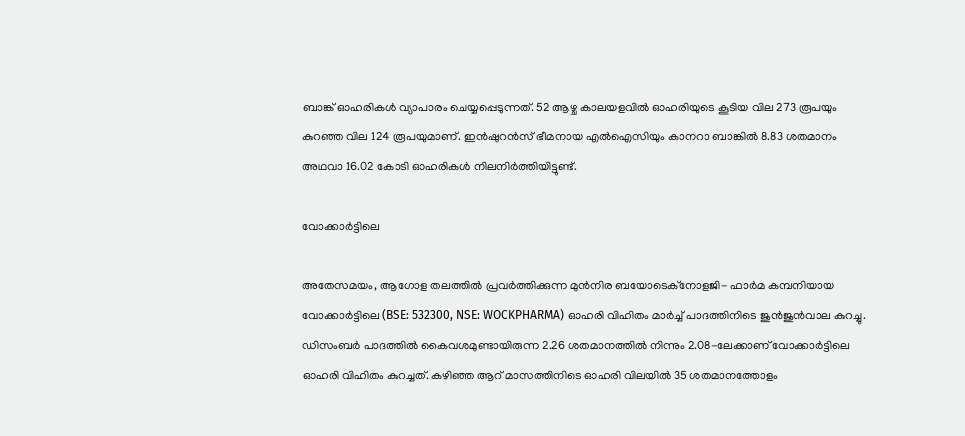ബാങ്ക് ഓഹരികള്‍ വ്യാപാരം ചെയ്യപ്പെടുന്നത്. 52 ആഴ്ച കാലയളവില്‍ ഓഹരിയുടെ കൂടിയ വില 273 രൂപയും കുറഞ്ഞ വില 124 രൂപയുമാണ്. ഇന്‍ഷുറന്‍സ് ഭീമനായ എല്‍ഐസിയും കാനറാ ബാങ്കില്‍ 8.83 ശതമാനം അഥവാ 16.02 കോടി ഓഹരികള്‍ നിലനിര്‍ത്തിയിട്ടുണ്ട്.

വോക്കാര്‍ട്ടിലെ

അതേസമയം, ആഗോള തലത്തില്‍ പ്രവര്‍ത്തിക്കുന്ന മുന്‍നിര ബയോടെക്‌നോളജി- ഫാര്‍മ കമ്പനിയായ വോക്കാര്‍ട്ടിലെ (BSE: 532300, NSE: WOCKPHARMA) ഓഹരി വിഹിതം മാര്‍ച്ച് പാദത്തിനിടെ ജുന്‍ജുന്‍വാല കുറച്ചു. ഡിസംബര്‍ പാദത്തില്‍ കൈവശമുണ്ടായിരുന്ന 2.26 ശതമാനത്തില്‍ നിന്നും 2.08-ലേക്കാണ് വോക്കാര്‍ട്ടിലെ ഓഹരി വിഹിതം കുറച്ചത്. കഴിഞ്ഞ ആറ് മാസത്തിനിടെ ഓഹരി വിലയില്‍ 35 ശതമാനത്തോളം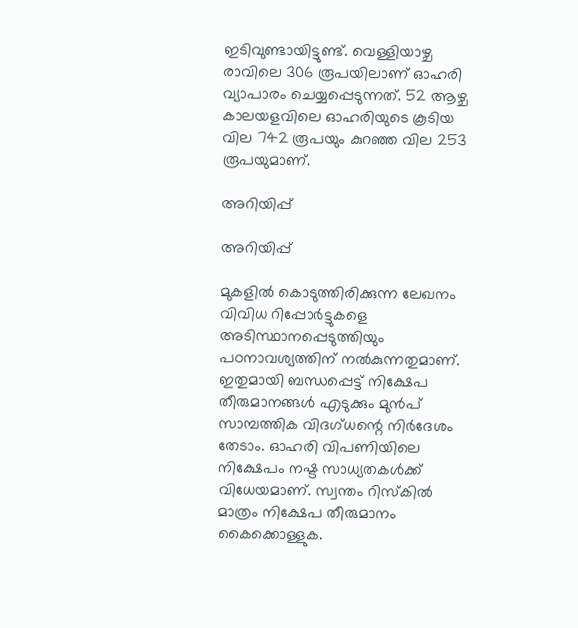ഇടിവുണ്ടായിട്ടുണ്ട്. വെള്ളിയാഴ്ച രാവിലെ 306 രൂപയിലാണ് ഓഹരി വ്യാപാരം ചെയ്യപ്പെടുന്നത്. 52 ആഴ്ച കാലയളവിലെ ഓഹരിയുടെ കൂടിയ വില 742 രൂപയും കുറഞ്ഞ വില 253 രൂപയുമാണ്.

അറിയിപ്പ്

അറിയിപ്പ്

മുകളില്‍ കൊടുത്തിരിക്കുന്ന ലേഖനം വിവിധ റിപ്പോര്‍ട്ടുകളെ അടിസ്ഥാനപ്പെടുത്തിയും പഠനാവശ്യത്തിന് നല്‍കുന്നതുമാണ്. ഇതുമായി ബന്ധപ്പെട്ട് നിക്ഷേപ തീരുമാനങ്ങള്‍ എടുക്കും മുന്‍പ് സാമ്പത്തിക വിദഗ്ധന്റെ നിര്‍ദേശം തേടാം. ഓഹരി വിപണിയിലെ നിക്ഷേപം നഷ്ട സാധ്യതകള്‍ക്ക് വിധേയമാണ്. സ്വന്തം റിസ്‌കില്‍ മാത്രം നിക്ഷേപ തീരുമാനം കൈക്കൊള്ളുക.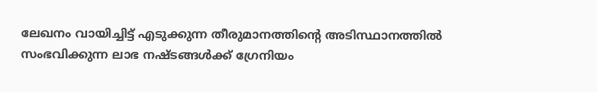ലേഖനം വായിച്ചിട്ട് എടുക്കുന്ന തീരുമാനത്തിന്റെ അടിസ്ഥാനത്തില്‍ സംഭവിക്കുന്ന ലാഭ നഷ്ടങ്ങള്‍ക്ക് ഗ്രേനിയം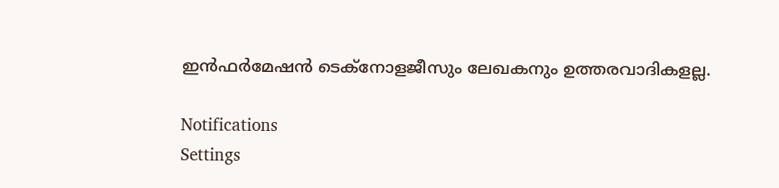ഇന്‍ഫര്‍മേഷന്‍ ടെക്‌നോളജീസും ലേഖകനും ഉത്തരവാദികളല്ല.

Notifications
Settings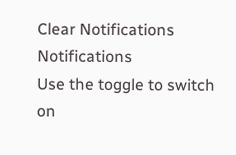Clear Notifications
Notifications
Use the toggle to switch on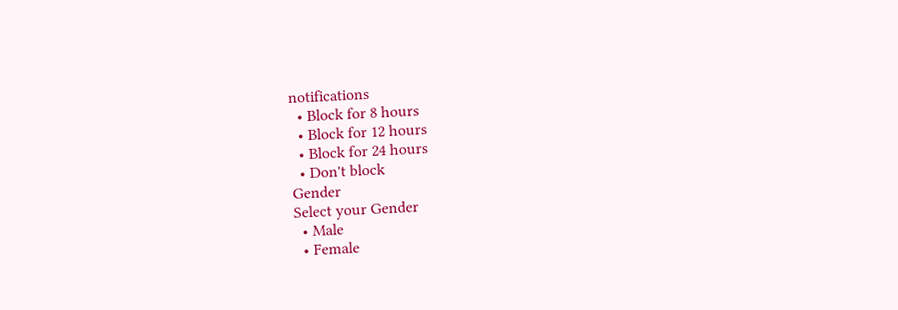notifications
  • Block for 8 hours
  • Block for 12 hours
  • Block for 24 hours
  • Don't block
Gender
Select your Gender
  • Male
  • Female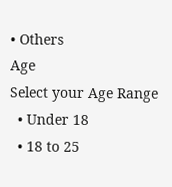• Others
Age
Select your Age Range
  • Under 18
  • 18 to 25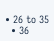• 26 to 35
  • 36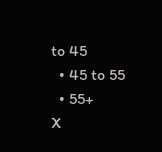to 45
  • 45 to 55
  • 55+
X